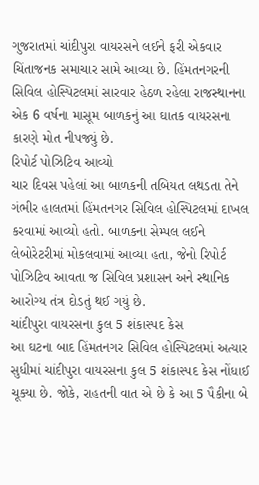ગુજરાતમાં ચાંદીપુરા વાયરસને લઈને ફરી એકવાર ચિંતાજનક સમાચાર સામે આવ્યા છે. હિંમતનગરની સિવિલ હોસ્પિટલમાં સારવાર હેઠળ રહેલા રાજસ્થાનના એક 6 વર્ષના માસૂમ બાળકનું આ ઘાતક વાયરસના કારણે મોત નીપજ્યું છે.
રિપોર્ટ પોઝિટિવ આવ્યો
ચાર દિવસ પહેલાં આ બાળકની તબિયત લથડતા તેને ગંભીર હાલતમાં હિંમતનગર સિવિલ હોસ્પિટલમાં દાખલ કરવામાં આવ્યો હતો. બાળકના સેમ્પલ લઈને લેબોરેટરીમાં મોકલવામાં આવ્યા હતા, જેનો રિપોર્ટ પોઝિટિવ આવતા જ સિવિલ પ્રશાસન અને સ્થાનિક આરોગ્ય તંત્ર દોડતું થઈ ગયું છે.
ચાંદીપુરા વાયરસના કુલ 5 શંકાસ્પદ કેસ
આ ઘટના બાદ હિંમતનગર સિવિલ હોસ્પિટલમાં અત્યાર સુધીમાં ચાંદીપુરા વાયરસના કુલ 5 શંકાસ્પદ કેસ નોંધાઈ ચૂક્યા છે. જોકે, રાહતની વાત એ છે કે આ 5 પૈકીના બે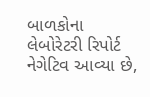બાળકોના લેબોરેટરી રિપોર્ટ નેગેટિવ આવ્યા છે,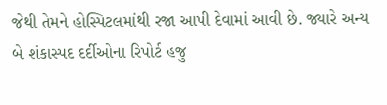જેથી તેમને હોસ્પિટલમાંથી રજા આપી દેવામાં આવી છે. જ્યારે અન્ય બે શંકાસ્પદ દર્દીઓના રિપોર્ટ હજુ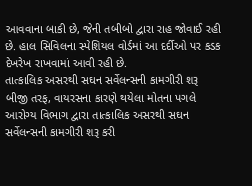આવવાના બાકી છે, જેની તબીબો દ્વારા રાહ જોવાઈ રહી છે. હાલ સિવિલના સ્પેશિયલ વોર્ડમાં આ દર્દીઓ પર કડક દેખરેખ રાખવામાં આવી રહી છે.
તાત્કાલિક અસરથી સઘન સર્વેલન્સની કામગીરી શરૂ
બીજી તરફ, વાયરસના કારણે થયેલા મોતના પગલે આરોગ્ય વિભાગ દ્વારા તાત્કાલિક અસરથી સઘન સર્વેલન્સની કામગીરી શરૂ કરી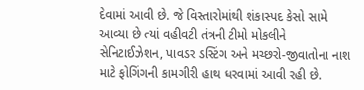દેવામાં આવી છે. જે વિસ્તારોમાંથી શંકાસ્પદ કેસો સામે આવ્યા છે ત્યાં વહીવટી તંત્રની ટીમો મોકલીને સેનિટાઈઝેશન, પાવડર ડસ્ટિંગ અને મચ્છરો-જીવાતોના નાશ માટે ફોગિંગની કામગીરી હાથ ધરવામાં આવી રહી છે.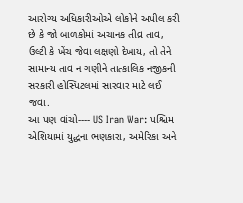આરોગ્ય અધિકારીઓએ લોકોને અપીલ કરી છે કે જો બાળકોમાં અચાનક તીવ્ર તાવ, ઉલ્ટી કે ખેંચ જેવા લક્ષણો દેખાય, તો તેને સામાન્ય તાવ ન ગણીને તાત્કાલિક નજીકની સરકારી હોસ્પિટલમાં સારવાર માટે લઈ જવા.
આ પણ વાંચો---- US Iran War: પશ્ચિમ એશિયામાં યુદ્ધના ભણકારા, અમેરિકા અને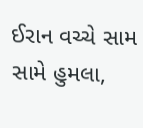ઈરાન વચ્ચે સામ સામે હુમલા,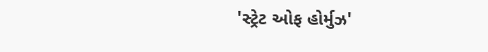'સ્ટ્રેટ ઓફ હોર્મુઝ'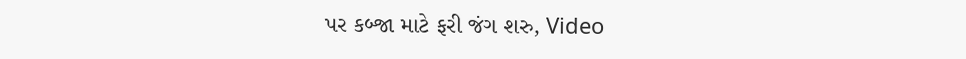પર કબ્જા માટે ફરી જંગ શરુ, Video